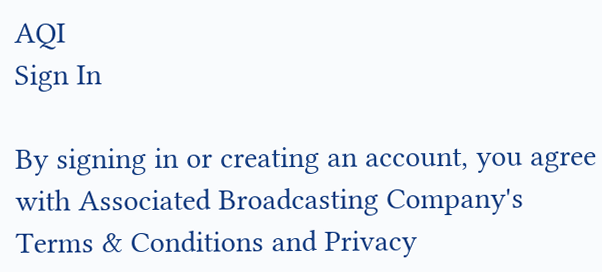AQI
Sign In

By signing in or creating an account, you agree with Associated Broadcasting Company's Terms & Conditions and Privacy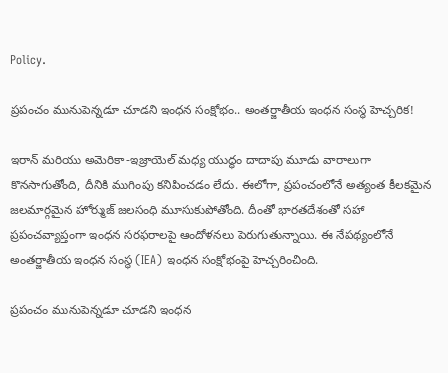Policy.

ప్రపంచం మునుపెన్నడూ చూడని ఇంధన సంక్షోభం.. అంతర్జాతీయ ఇంధన సంస్థ హెచ్చరిక!

ఇరాన్ మరియు అమెరికా-ఇజ్రాయెల్ మధ్య యుద్ధం దాదాపు మూడు వారాలుగా కొనసాగుతోంది, దీనికి ముగింపు కనిపించడం లేదు. ఈలోగా, ప్రపంచంలోనే అత్యంత కీలకమైన జలమార్గమైన హోర్ముజ్ జలసంధి మూసుకుపోతోంది. దీంతో భారతదేశంతో సహా ప్రపంచవ్యాప్తంగా ఇంధన సరఫరాలపై ఆందోళనలు పెరుగుతున్నాయి. ఈ నేపథ్యంలోనే అంతర్జాతీయ ఇంధన సంస్థ (IEA) ఇంధన సంక్షోభంపై హెచ్చరించింది.

ప్రపంచం మునుపెన్నడూ చూడని ఇంధన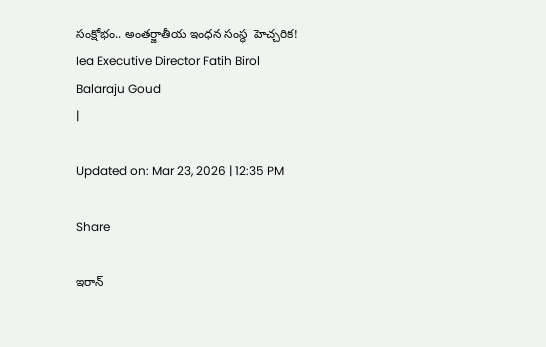సంక్షోభం.. అంతర్జాతీయ ఇంధన సంస్థ  హెచ్చరిక!
Iea Executive Director Fatih Birol
Balaraju Goud
|

Updated on: Mar 23, 2026 | 12:35 PM

Share

ఇరాన్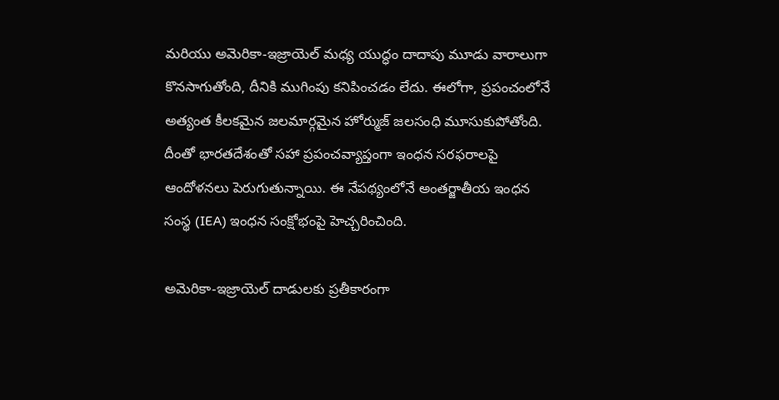మరియు అమెరికా-ఇజ్రాయెల్ మధ్య యుద్ధం దాదాపు మూడు వారాలుగా కొనసాగుతోంది, దీనికి ముగింపు కనిపించడం లేదు. ఈలోగా, ప్రపంచంలోనే అత్యంత కీలకమైన జలమార్గమైన హోర్ముజ్ జలసంధి మూసుకుపోతోంది. దీంతో భారతదేశంతో సహా ప్రపంచవ్యాప్తంగా ఇంధన సరఫరాలపై ఆందోళనలు పెరుగుతున్నాయి. ఈ నేపథ్యంలోనే అంతర్జాతీయ ఇంధన సంస్థ (IEA) ఇంధన సంక్షోభంపై హెచ్చరించింది.

అమెరికా-ఇజ్రాయెల్ దాడులకు ప్రతీకారంగా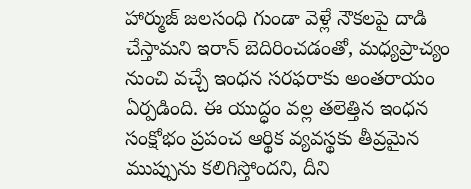హార్ముజ్ జలసంధి గుండా వెళ్లే నౌకలపై దాడి చేస్తామని ఇరాన్ బెదిరించడంతో, మధ్యప్రాచ్యం నుంచి వచ్చే ఇంధన సరఫరాకు అంతరాయం ఏర్పడింది. ఈ యుద్ధం వల్ల తలెత్తిన ఇంధన సంక్షోభం ప్రపంచ ఆర్థిక వ్యవస్థకు తీవ్రమైన ముప్పును కలిగిస్తోందని, దీని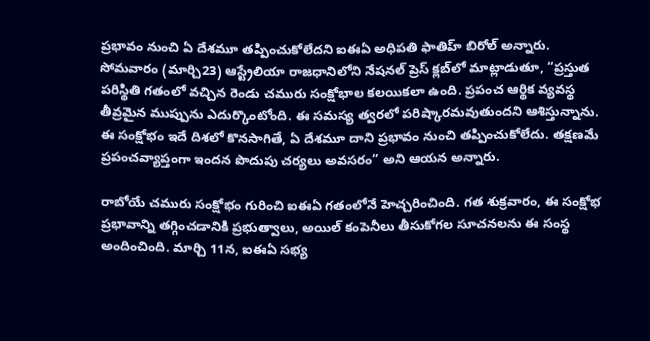ప్రభావం నుంచి ఏ దేశమూ తప్పించుకోలేదని ఐఈఏ అధిపతి ఫాతిహ్ బిరోల్ అన్నారు. సోమవారం (మార్చి23) ఆస్ట్రేలియా రాజధానిలోని నేషనల్ ప్రెస్ క్లబ్‌లో మాట్లాడుతూ, “ప్రస్తుత పరిస్థితి గతంలో వచ్చిన రెండు చమురు సంక్షోభాల కలయికలా ఉంది. ప్రపంచ ఆర్థిక వ్యవస్థ తీవ్రమైన ముప్పును ఎదుర్కొంటోంది. ఈ సమస్య త్వరలో పరిష్కారమవుతుందని ఆశిస్తున్నాను. ఈ సంక్షోభం ఇదే దిశలో కొనసాగితే, ఏ దేశమూ దాని ప్రభావం నుంచి తప్పించుకోలేదు. తక్షణమే ప్రపంచవ్యాప్తంగా ఇందన పొదుపు చర్యలు అవసరం” అని ఆయన అన్నారు.

రాబోయే చమురు సంక్షోభం గురించి ఐఈఏ గతంలోనే హెచ్చరించింది. గత శుక్రవారం, ఈ సంక్షోభ ప్రభావాన్ని తగ్గించడానికి ప్రభుత్వాలు, అయిల్ కంపెనీలు తీసుకోగల సూచనలను ఈ సంస్థ అందించింది. మార్చి 11న, ఐఈఏ సభ్య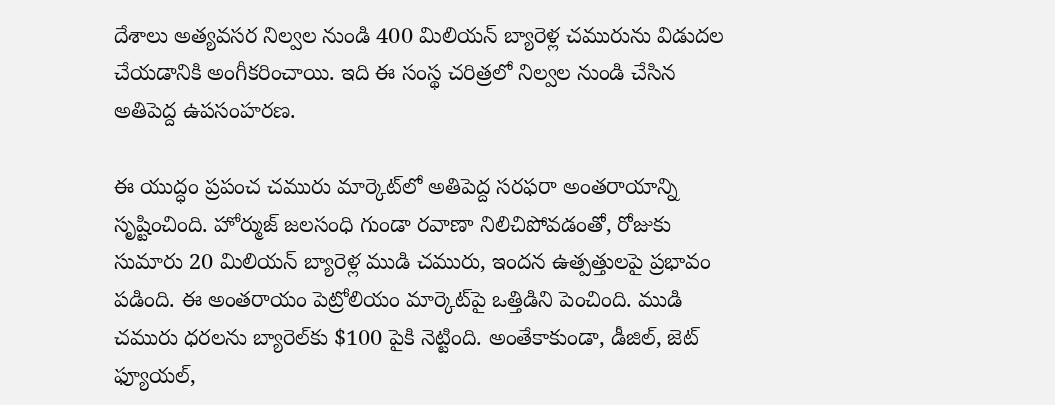దేశాలు అత్యవసర నిల్వల నుండి 400 మిలియన్ బ్యారెళ్ల చమురును విడుదల చేయడానికి అంగీకరించాయి. ఇది ఈ సంస్థ చరిత్రలో నిల్వల నుండి చేసిన అతిపెద్ద ఉపసంహరణ.

ఈ యుద్ధం ప్రపంచ చమురు మార్కెట్‌లో అతిపెద్ద సరఫరా అంతరాయాన్ని సృష్టించింది. హోర్ముజ్ జలసంధి గుండా రవాణా నిలిచిపోవడంతో, రోజుకు సుమారు 20 మిలియన్ బ్యారెళ్ల ముడి చమురు, ఇందన ఉత్పత్తులపై ప్రభావం పడింది. ఈ అంతరాయం పెట్రోలియం మార్కెట్‌పై ఒత్తిడిని పెంచింది. ముడి చమురు ధరలను బ్యారెల్‌కు $100 పైకి నెట్టింది. అంతేకాకుండా, డీజిల్, జెట్ ఫ్యూయల్,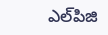ఎల్‌పిజి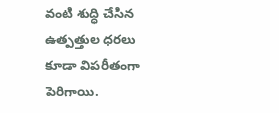వంటి శుద్ధి చేసిన ఉత్పత్తుల ధరలు కూడా విపరీతంగా పెరిగాయి.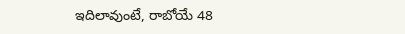ఇదిలావుంటే, రాబోయే 48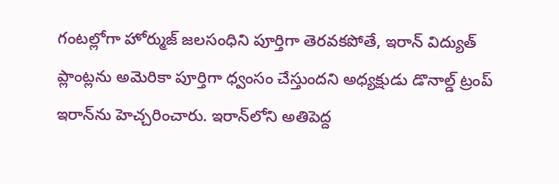గంటల్లోగా హోర్ముజ్ జలసంధిని పూర్తిగా తెరవకపోతే, ఇరాన్ విద్యుత్ ప్లాంట్లను అమెరికా పూర్తిగా ధ్వంసం చేస్తుందని అధ్యక్షుడు డొనాల్డ్ ట్రంప్ ఇరాన్‌ను హెచ్చరించారు. ఇరాన్‌లోని అతిపెద్ద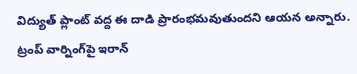విద్యుత్ ప్లాంట్ వద్ద ఈ దాడి ప్రారంభమవుతుందని ఆయన అన్నారు. ట్రంప్ వార్నింగ్‌పై ఇరాన్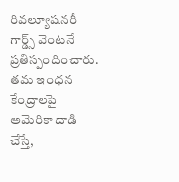రివల్యూషనరీ గార్డ్స్ వెంటనే ప్రతిస్పందించారు. తమ ఇంధన కేంద్రాలపై అమెరికా దాడి చేస్తే,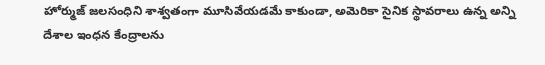హోర్ముజ్ జలసంధిని శాశ్వతంగా మూసివేయడమే కాకుండా, అమెరికా సైనిక స్థావరాలు ఉన్న అన్ని దేశాల ఇంధన కేంద్రాలను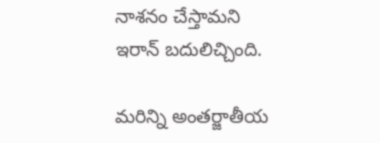నాశనం చేస్తామని ఇరాన్ బదులిచ్చింది.

మరిన్ని అంతర్జాతీయ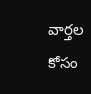వార్తల కోసం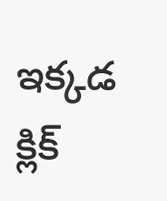ఇక్కడ క్లిక్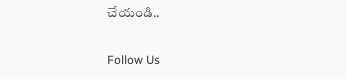చేయండి..

Follow Us